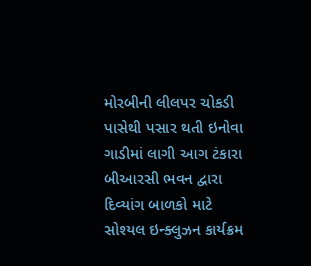મોરબીની લીલપર ચોકડી પાસેથી પસાર થતી ઇનોવા ગાડીમાં લાગી આગ ટંકારા બીઆરસી ભવન દ્વારા દિવ્યાંગ બાળકો માટે સોશ્યલ ઇન્ક્લુઝન કાર્યક્રમ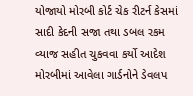યોજાયો મોરબી કોર્ટ ચેક રીટર્ન કેસમાં સાદી કેદની સજા તથા ડબલ રકમ વ્યાજ સહીત ચુકવવા કર્યો આદેશ  મોરબીમાં આવેલા ગાર્ડનોને ડેવલપ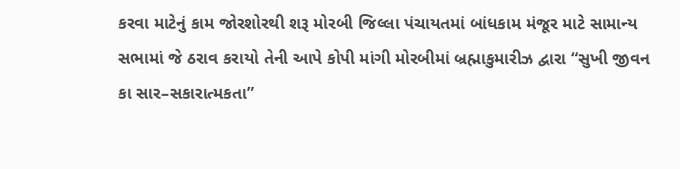કરવા માટેનું કામ જોરશોરથી શરૂ મોરબી જિલ્લા પંચાયતમાં બાંધકામ મંજૂર માટે સામાન્ય સભામાં જે ઠરાવ કરાયો તેની આપે કોપી માંગી મોરબીમાં બ્રહ્માકુમારીઝ દ્વારા “સુખી જીવન કા સાર–સકારાત્મકતા”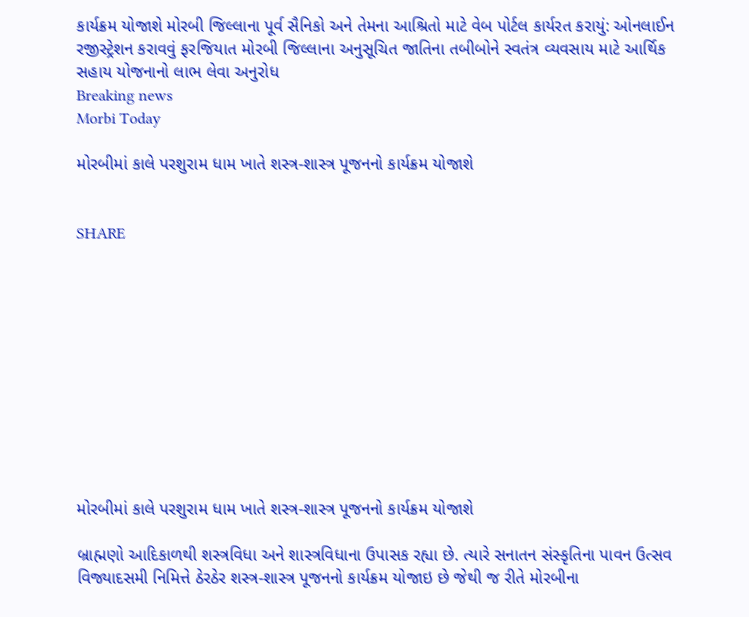કાર્યક્રમ યોજાશે મોરબી જિલ્લાના પૂર્વ સૈનિકો અને તેમના આશ્રિતો માટે વેબ પોર્ટલ કાર્યરત કરાયું: ઓનલાઈન રજીસ્ટ્રેશન કરાવવું ફરજિયાત મોરબી જિલ્લાના અનુસૂચિત જાતિના તબીબોને સ્વતંત્ર વ્યવસાય માટે આર્થિક સહાય યોજનાનો લાભ લેવા અનુરોધ
Breaking news
Morbi Today

મોરબીમાં કાલે પરશુરામ ધામ ખાતે શસ્ત્ર-શાસ્ત્ર પૂજનનો કાર્યક્રમ યોજાશે


SHARE











મોરબીમાં કાલે પરશુરામ ધામ ખાતે શસ્ત્ર-શાસ્ત્ર પૂજનનો કાર્યક્રમ યોજાશે

બ્રાહ્મણો આદિકાળથી શસ્ત્રવિધા અને શાસ્ત્રવિધાના ઉપાસક રહ્યા છે. ત્યારે સનાતન સંસ્કૃતિના પાવન ઉત્સવ વિજ્યાદસમી નિમિત્તે ઠેરઠેર શસ્ત્ર-શાસ્ત્ર પૂજનનો કાર્યક્રમ યોજાઇ છે જેથી જ રીતે મોરબીના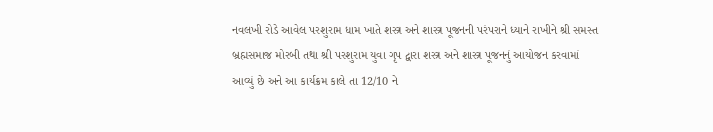નવલખી રોડે આવેલ પરશુરામ ધામ ખાતે શસ્ત્ર અને શાસ્ત્ર પૂજનની પરંપરાને ધ્યાને રાખીને શ્રી સમસ્ત બ્રહ્મસમાજ મોરબી તથા શ્રી પરશુરામ યુવા ગૃપ દ્વારા શસ્ત્ર અને શાસ્ત્ર પૂજનનું આયોજન કરવામાં આવ્યું છે અને આ કાર્યક્રમ કાલે તા 12/10 ને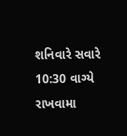શનિવારે સવારે 10:30 વાગ્યે રાખવામા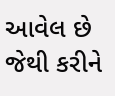આવેલ છે જેથી કરીને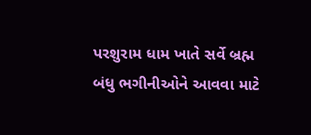પરશુરામ ધામ ખાતે સર્વે બ્રહ્મ બંધુ ભગીનીઓને આવવા માટે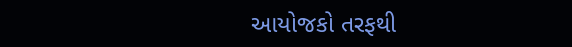આયોજકો તરફથી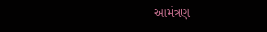આમંત્રણ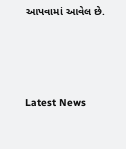આપવામાં આવેલ છે.






Latest News